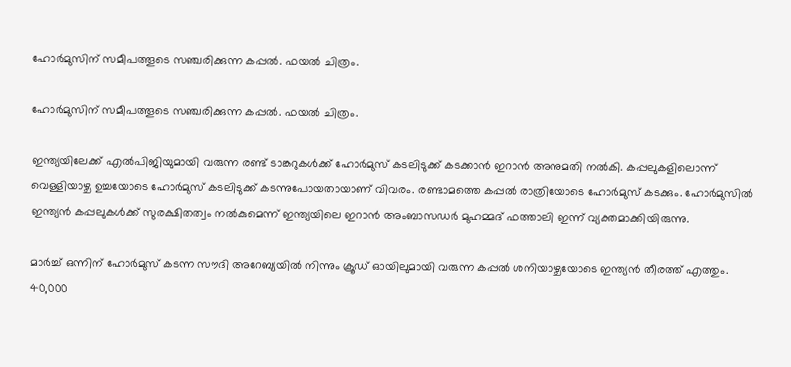ഹോര്‍മുസിന് സമീപത്തൂടെ സഞ്ചരിക്കുന്ന കപ്പല്‍. ഫയല്‍ ചിത്രം.

ഹോര്‍മുസിന് സമീപത്തൂടെ സഞ്ചരിക്കുന്ന കപ്പല്‍. ഫയല്‍ ചിത്രം.

ഇന്ത്യയിലേക്ക് എല്‍പിജിയുമായി വരുന്ന രണ്ട് ടാങ്കറുകള്‍ക്ക് ഹോര്‍മുസ് കടലിടുക്ക് കടക്കാന്‍ ഇറാന്‍ അനുമതി നല്‍കി. കപ്പലുകളിലൊന്ന് വെള്ളിയാഴ്ച ഉച്ചയോടെ ഹോര്‍മുസ് കടലിടുക്ക് കടന്നുപോയതായാണ് വിവരം. രണ്ടാമത്തെ കപ്പല്‍ രാത്രിയോടെ ഹോര്‍മുസ് കടക്കും. ഹോര്‍മുസില്‍ ഇന്ത്യന്‍ കപ്പലുകള്‍ക്ക് സുരക്ഷിതത്വം നല്‍കുമെന്ന് ഇന്ത്യയിലെ ഇറാൻ അംബാസഡർ മുഹമ്മദ് ഫത്താലി ഇന്ന് വ്യക്തമാക്കിയിരുന്നു.

മാര്‍ച്ച് ഒന്നിന് ഹോര്‍മുസ് കടന്ന സൗദി അറേബ്യയില്‍ നിന്നും ക്രൂഡ് ഓയിലുമായി വരുന്ന കപ്പല്‍ ശനിയാഴ്ചയോടെ ഇന്ത്യന്‍ തീരത്ത് എത്തും. 40,000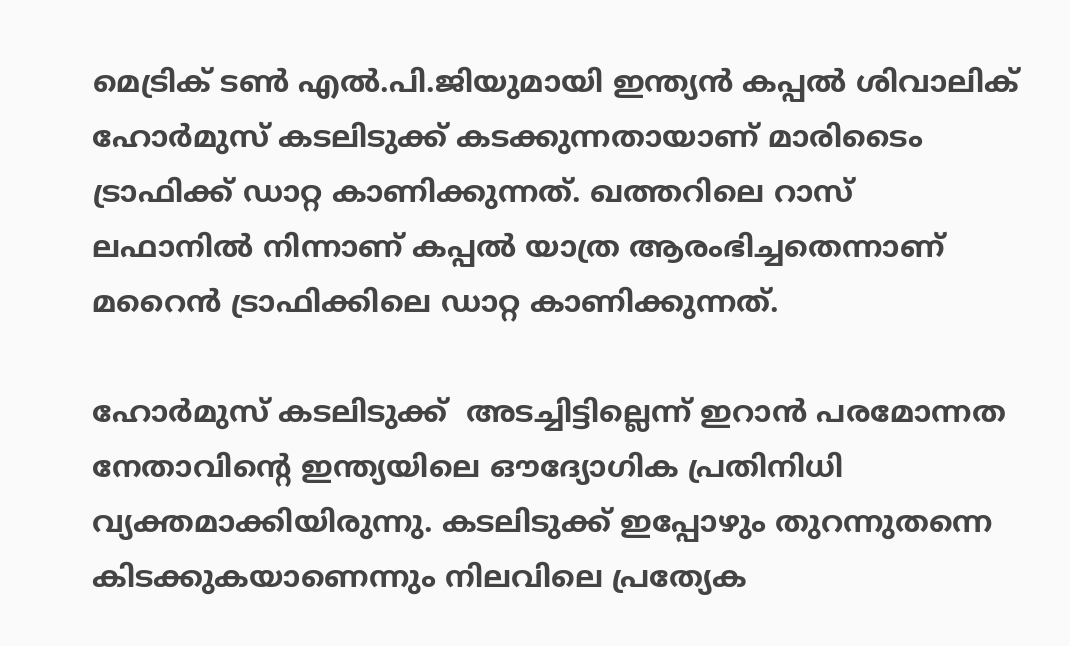മെട്രിക് ടണ്‍ എല്‍.പി.ജിയുമായി ഇന്ത്യൻ കപ്പൽ ശിവാലിക് ഹോർമുസ് കടലിടുക്ക് കടക്കുന്നതായാണ് മാരിടൈം ട്രാഫിക്ക് ഡാറ്റ കാണിക്കുന്നത്. ഖത്തറിലെ റാസ് ലഫാനില്‍ നിന്നാണ് കപ്പല്‍ യാത്ര ആരംഭിച്ചതെന്നാണ് മറൈന്‍ ട്രാഫിക്കിലെ ഡാറ്റ കാണിക്കുന്നത്.

ഹോർമുസ് കടലിടുക്ക്  അടച്ചിട്ടില്ലെന്ന് ഇറാൻ പരമോന്നത നേതാവിന്റെ ഇന്ത്യയിലെ ഔദ്യോഗിക പ്രതിനിധി വ്യക്തമാക്കിയിരുന്നു. കടലിടുക്ക് ഇപ്പോഴും തുറന്നുതന്നെ കിടക്കുകയാണെന്നും നിലവിലെ പ്രത്യേക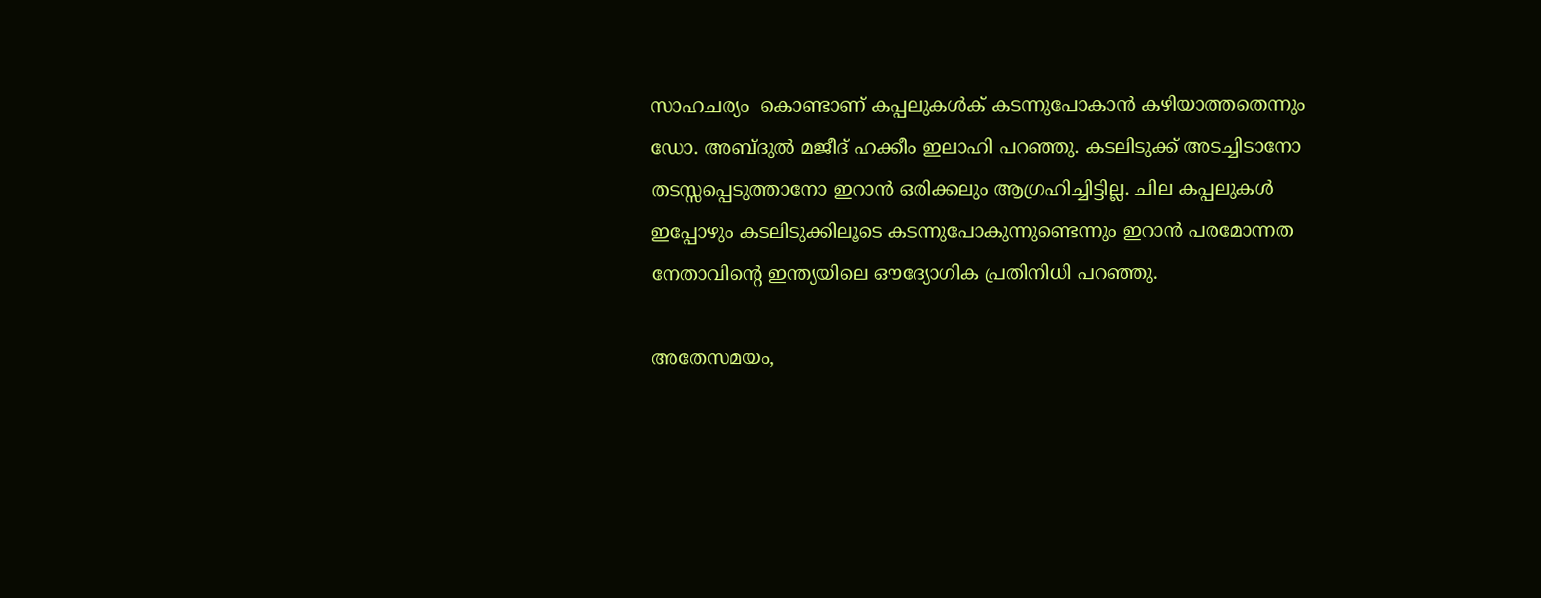സാഹചര്യം  കൊണ്ടാണ് കപ്പലുകൾക് കടന്നുപോകാൻ കഴിയാത്തതെന്നും  ഡോ. അബ്ദുൽ മജീദ് ഹക്കീം ഇലാഹി പറഞ്ഞു. കടലിടുക്ക് അടച്ചിടാനോ തടസ്സപ്പെടുത്താനോ ഇറാൻ ഒരിക്കലും ആഗ്രഹിച്ചിട്ടില്ല. ചില കപ്പലുകൾ ഇപ്പോഴും കടലിടുക്കിലൂടെ കടന്നുപോകുന്നുണ്ടെന്നും ഇറാൻ പരമോന്നത നേതാവിന്റെ ഇന്ത്യയിലെ ഔദ്യോഗിക പ്രതിനിധി പറഞ്ഞു.

അതേസമയം,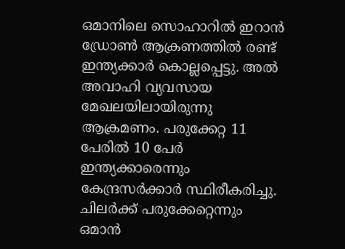ഒമാനിലെ സൊഹാറില്‍ ഇറാന്‍ ഡ്രോണ്‍ ആക്രണത്തില്‍ രണ്ട് ഇന്ത്യക്കാര്‍ കൊല്ലപ്പെട്ടു. അല്‍ അവാഹി വ്യവസായ മേഖലയിലായിരുന്നു ആക്രമണം. പരുക്കേറ്റ 11 പേരില്‍ 10 പേര്‍ ഇന്ത്യക്കാരെന്നും കേന്ദ്രസര്‍ക്കാര്‍ സ്ഥിരീകരിച്ചു. ചിലര്‍ക്ക് പരുക്കേറ്റെന്നും ഒമാന്‍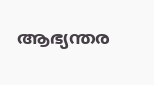ആഭ്യന്തര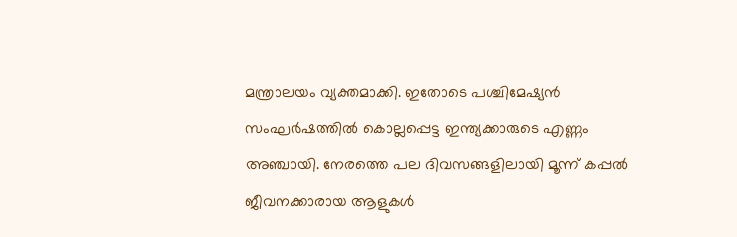മന്ത്രാലയം വ്യക്തമാക്കി. ഇതോടെ പശ്ചിമേഷ്യൻ സംഘര്‍ഷത്തില്‍ കൊല്ലപ്പെട്ട ഇന്ത്യക്കാരുടെ എണ്ണം അഞ്ചായി. നേരത്തെ പല ദിവസങ്ങളിലായി മൂന്ന് കപ്പൽ ജീവനക്കാരായ ആളുകൾ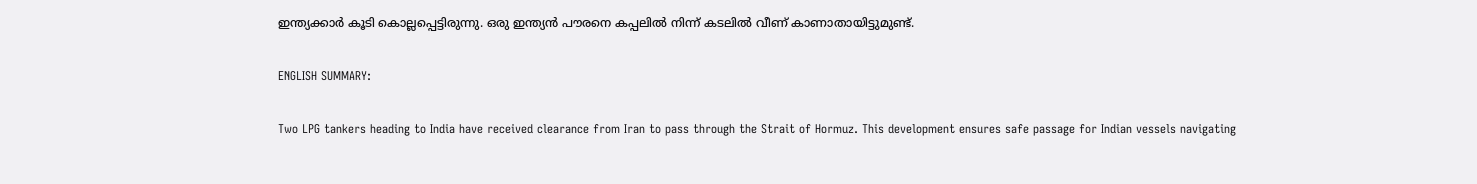ഇന്ത്യക്കാർ കൂടി കൊല്ലപ്പെട്ടിരുന്നു. ഒരു ഇന്ത്യൻ പൗരനെ കപ്പലിൽ നിന്ന് കടലിൽ വീണ് കാണാതായിട്ടുമുണ്ട്.

ENGLISH SUMMARY:

Two LPG tankers heading to India have received clearance from Iran to pass through the Strait of Hormuz. This development ensures safe passage for Indian vessels navigating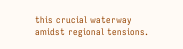this crucial waterway amidst regional tensions.